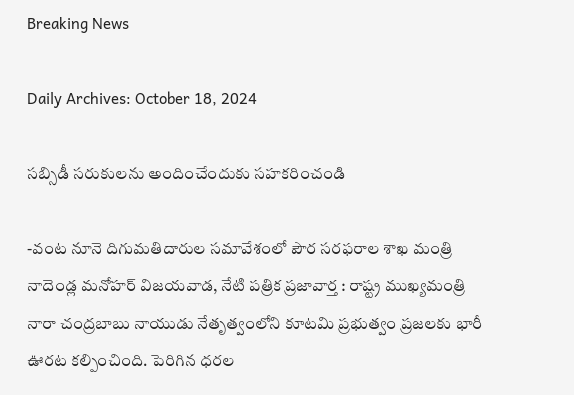Breaking News

Daily Archives: October 18, 2024

సబ్సిడీ సరుకులను అందించేందుకు సహకరించండి

-వంట నూనె దిగుమతిదారుల సమావేశంలో పౌర సరఫరాల శాఖ మంత్రి నాదెండ్ల మనోహర్ విజయవాడ, నేటి పత్రిక ప్రజావార్త : రాష్ట్ర ముఖ్యమంత్రి నారా చంద్రబాబు నాయుడు నేతృత్వంలోని కూటమి ప్రభుత్వం ప్రజలకు భారీ ఊరట కల్పించింది. పెరిగిన ధరల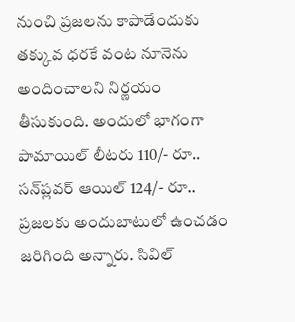నుంచి ప్రజలను కాపాడేందుకు తక్కువ ధరకే వంట నూనెను అందించాలని నిర్ణయం తీసుకుంది. అందులో భాగంగా పామాయిల్ లీటరు 110/- రూ.. సన్‌ప్లవర్ ఆయిల్ 124/- రూ.. ప్రజలకు అందుబాటులో ఉంచడం జరిగింది అన్నారు. సివిల్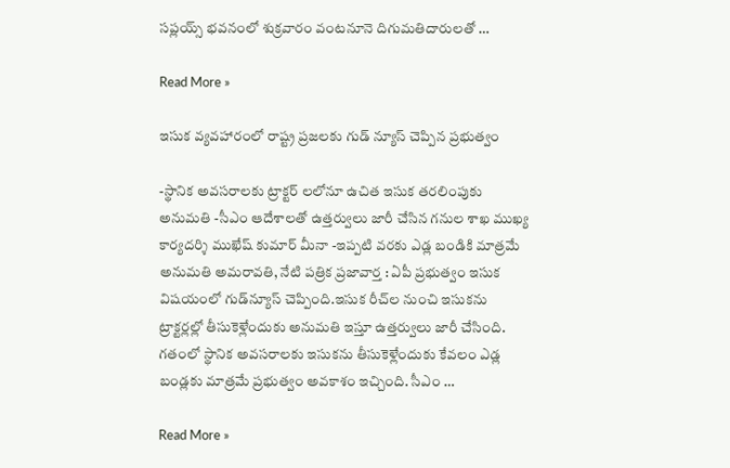సప్లయ్స్ భవనంలో శుక్రవారం వంటనూనె దిగుమతిదారులతో …

Read More »

ఇసుక వ్యవహారంలో రాష్ట్ర ప్రజలకు గుడ్ న్యూస్ చెప్పిన ప్రభుత్వం

-స్థానిక అవసరాలకు ట్రాక్టర్ లలోనూ ఉచిత ఇసుక తరలింపుకు అనుమతి -సీఎం ఆదేశాలతో ఉత్తర్వులు జారీ చేసిన గనుల శాఖ ముఖ్య కార్యదర్శి ముఖేష్ కుమార్ మీనా -ఇప్పటి వరకు ఎడ్ల బండికి మాత్రమే అనుమతి అమరావతి, నేటి పత్రిక ప్రజావార్త : ఏపీ ప్రభుత్వం ఇసుక విషయంలో గుడ్‌న్యూస్ చెప్పింది.ఇసుక రీచ్‌ల నుంచి ఇసుకను ట్రాక్టర్లల్లో తీసుకెళ్లేందుకు అనుమతి ఇస్తూ ఉత్తర్వులు జారీ చేసింది. గతంలో స్థానిక అవసరాలకు ఇసుకను తీసుకెళ్లేందుకు కేవలం ఎడ్ల బండ్లకు మాత్రమే ప్రభుత్వం అవకాశం ఇచ్చింది. సీఎం …

Read More »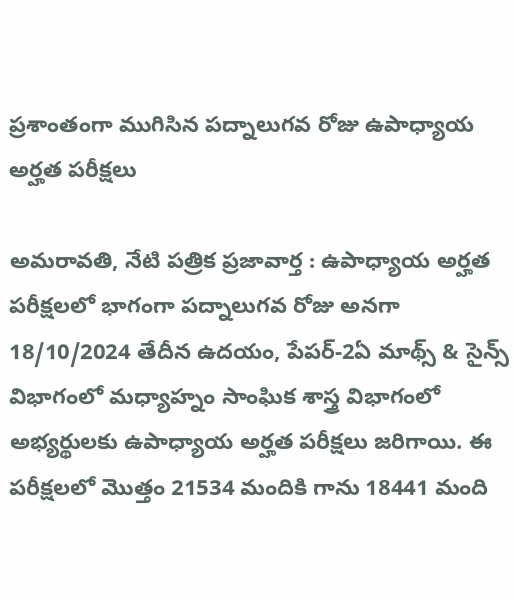ప్రశాంతంగా ముగిసిన పద్నాలుగవ రోజు ఉపాధ్యాయ అర్హత పరీక్షలు

అమరావతి, నేటి పత్రిక ప్రజావార్త : ఉపాధ్యాయ అర్హత పరీక్షలలో భాగంగా పద్నాలుగవ రోజు అనగా 18/10/2024 తేదీన ఉదయం, పేపర్-2ఏ మాథ్స్ & సైన్స్ విభాగంలో మధ్యాహ్నం సాంఘిక శాస్త్ర విభాగంలో అభ్యర్థులకు ఉపాధ్యాయ అర్హత పరీక్షలు జరిగాయి. ఈ పరీక్షలలో మొత్తం 21534 మందికి గాను 18441 మంది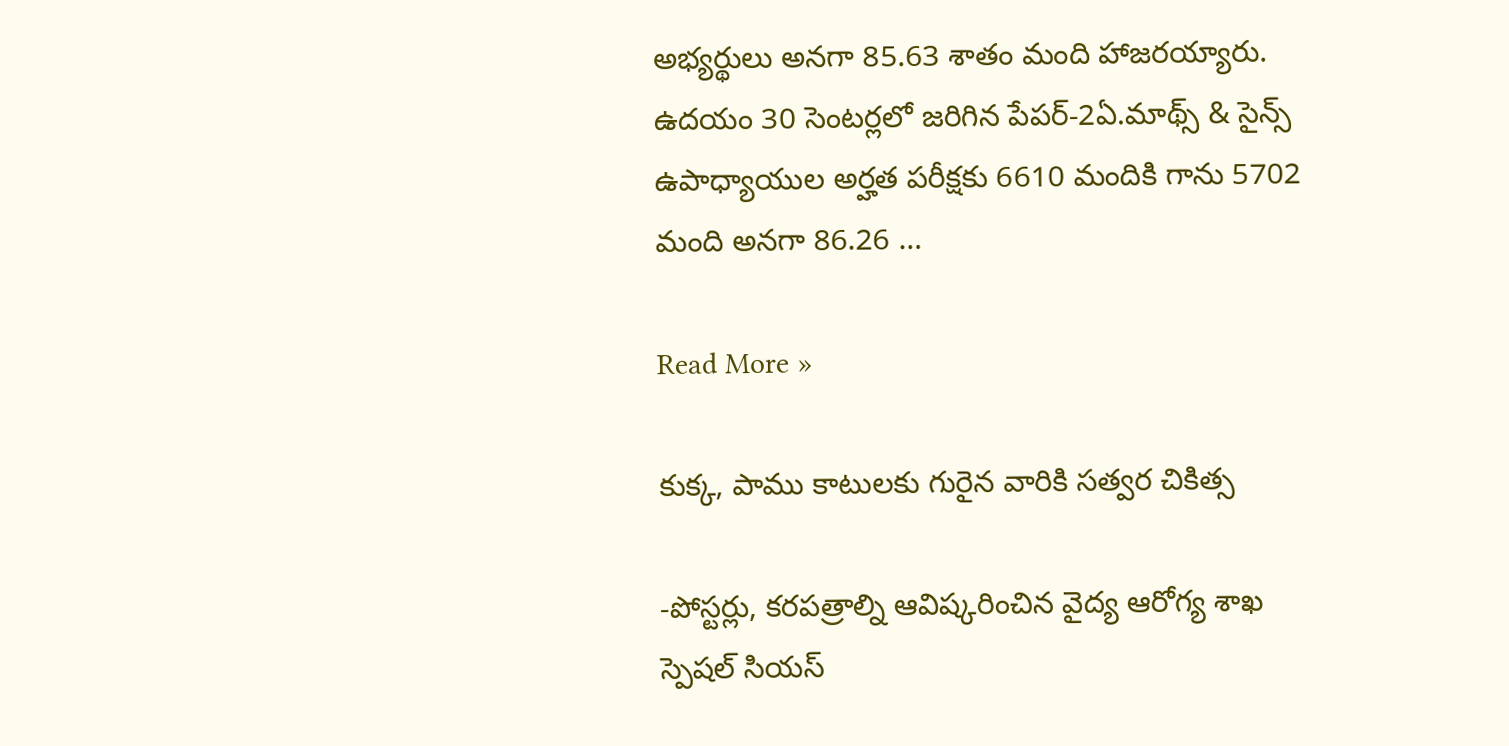అభ్యర్థులు అనగా 85.63 శాతం మంది హాజరయ్యారు. ఉదయం 30 సెంటర్లలో జరిగిన పేపర్-2ఏ.మాథ్స్ & సైన్స్ ఉపాధ్యాయుల అర్హత పరీక్షకు 6610 మందికి గాను 5702 మంది అనగా 86.26 …

Read More »

కుక్క‌, పాము కాటుల‌కు గురైన వారికి స‌త్వ‌ర చికిత్స‌

-పోస్ట‌ర్లు, క‌ర‌ప‌త్రాల్ని ఆవిష్క‌రించిన వైద్య ఆరోగ్య శాఖ‌ స్పెష‌ల్ సియ‌స్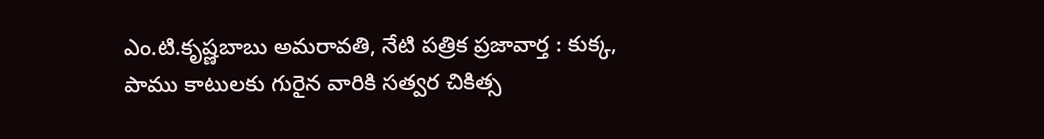ఎం.టి.కృష్ణ‌బాబు అమరావతి, నేటి పత్రిక ప్రజావార్త : కుక్క‌, పాము కాటుల‌కు గురైన వారికి స‌త్వ‌ర చికిత్స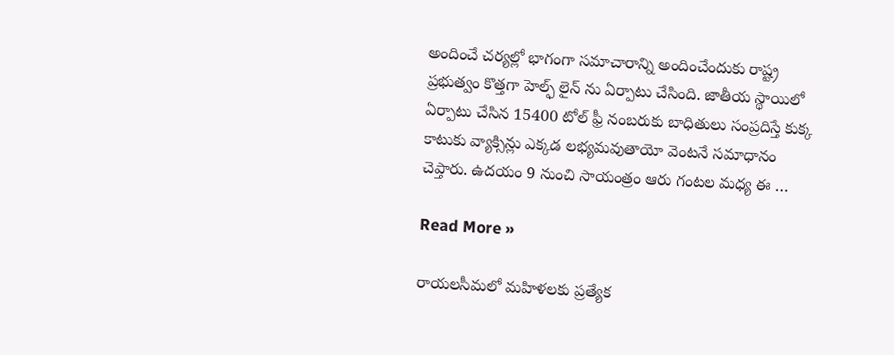అందించే చ‌ర్య‌ల్లో భాగంగా స‌మాచారాన్ని అందించేందుకు రాష్ట్ర ప్ర‌భుత్వం కొత్త‌గా హెల్ఫ్ లైన్ ను ఏర్పాటు చేసింది. జాతీయ స్థాయిలో ఏర్పాటు చేసిన 15400 టోల్ ఫ్రీ నంబ‌రుకు బాధితులు సంప్ర‌దిస్తే కుక్క కాటుకు వ్యాక్సిన్లు ఎక్క‌డ ల‌భ్య‌మ‌వుతాయో వెంట‌నే స‌మాధానం చెప్తారు. ఉద‌యం 9 నుంచి సాయంత్రం ఆరు గంట‌ల మ‌ధ్య ఈ …

Read More »

రాయలసీమలో మహిళలకు ప్రత్యేక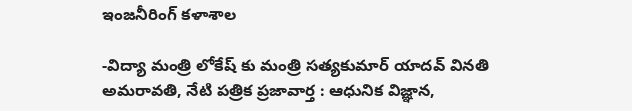ఇంజనీరింగ్ కళాశాల

-విద్యా మంత్రి లోకేష్ కు మంత్రి సత్యకుమార్ యాదవ్ వినతి అమరావతి, నేటి పత్రిక ప్రజావార్త : ఆధునిక విజ్ఞాన,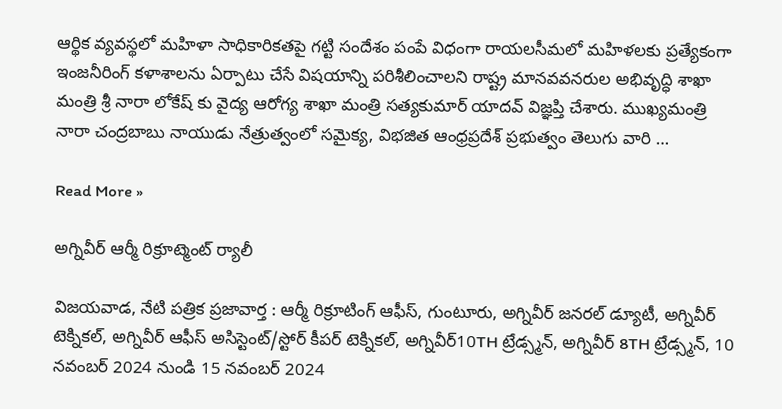ఆర్థిక వ్యవస్థలో మహిళా సాధికారికతపై గట్టి సందేశం పంపే విధంగా రాయలసీమలో మహిళలకు ప్రత్యేకంగా ఇంజనీరింగ్ కళాశాలను ఏర్పాటు చేసే విషయాన్ని పరిశీలించాలని రాష్ట్ర మానవవనరుల అభివృద్ధి శాఖా మంత్రి శ్రీ నారా లోకేష్ కు వైద్య ఆరోగ్య శాఖా మంత్రి సత్యకుమార్ యాదవ్ విజ్ఞ‌ప్తి చేశారు. ముఖ్యమంత్రి నారా చంద్రబాబు నాయుడు నేత్రుత్వంలో సమైక్య, విభజిత ఆంధ్రప్రదేశ్ ప్రభుత్వం తెలుగు వారి …

Read More »

అగ్నివీర్ ఆర్మీ రిక్రూట్మెంట్ ర్యాలీ

విజయవాడ, నేటి పత్రిక ప్రజావార్త : ఆర్మీ రిక్రూటింగ్ ఆఫీస్, గుంటూరు, అగ్నివీర్ జనరల్ డ్యూటీ, అగ్నివీర్ టెక్నికల్, అగ్నివీర్ ఆఫీస్ అసిస్టెంట్/స్టోర్ కీపర్ టెక్నికల్, అగ్నివీర్10TH ట్రేడ్స్మన్, అగ్నివీర్ 8TH ట్రేడ్స్మన్, 10 నవంబర్ 2024 నుండి 15 నవంబర్ 2024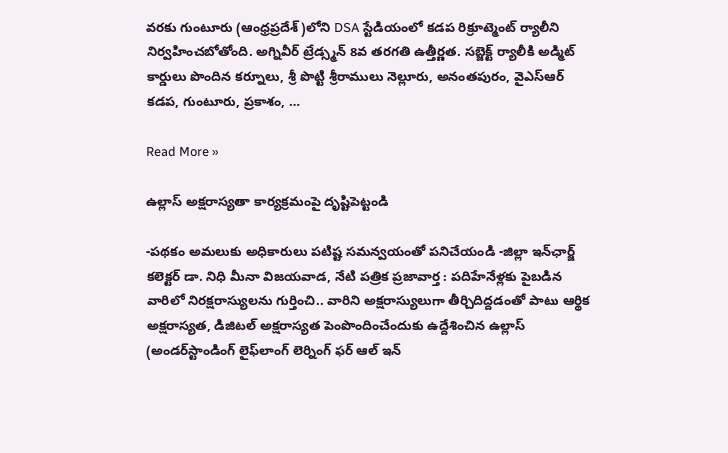వరకు గుంటూరు (ఆంధ్రప్రదేశ్)లోని DSA స్టేడియంలో కడప రిక్రూట్మెంట్ ర్యాలీని నిర్వహించబోతోంది. అగ్నివీర్ ట్రేడ్స్మన్ 8వ తరగతి ఉత్తీర్ణత. సబ్జెక్ట్ ర్యాలీకి అడ్మిట్ కార్డులు పొందిన కర్నూలు, శ్రీ పొట్టి శ్రీరాములు నెల్లూరు, అనంతపురం, వైఎస్ఆర్ కడప, గుంటూరు, ప్రకాశం, …

Read More »

ఉల్లాస్ అక్ష‌రాస్య‌తా కార్య‌క్ర‌మంపై దృష్టిపెట్టండి

-ప‌థ‌కం అమ‌లుకు అధికారులు ప‌టిష్ట స‌మ‌న్వ‌యంతో ప‌నిచేయండి -జిల్లా ఇన్‌ఛార్జ్ క‌లెక్ట‌ర్ డా. నిధి మీనా విజయవాడ, నేటి పత్రిక ప్రజావార్త : ప‌దిహేనేళ్ల‌కు పైబ‌డిన వారిలో నిర‌క్ష‌రాస్యుల‌ను గుర్తించి.. వారిని అక్ష‌రాస్యులుగా తీర్చిదిద్ద‌డంతో పాటు ఆర్థిక అక్ష‌రాస్య‌త‌, డిజిట‌ల్ అక్ష‌రాస్య‌త పెంపొందించేందుకు ఉద్దేశించిన ఉల్లాస్ (అండ‌ర్‌స్టాండింగ్ లైఫ్‌లాంగ్ లెర్నింగ్ ఫ‌ర్ ఆల్ ఇన్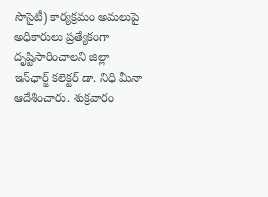సొసైటీ) కార్య‌క్ర‌మం అమ‌లుపై అధికారులు ప్ర‌త్యేకంగా దృష్టిసారించాల‌ని జిల్లా ఇన్‌ఛార్జ్ క‌లెక్ట‌ర్ డా. నిధి మీనా ఆదేశించారు. శుక్ర‌వారం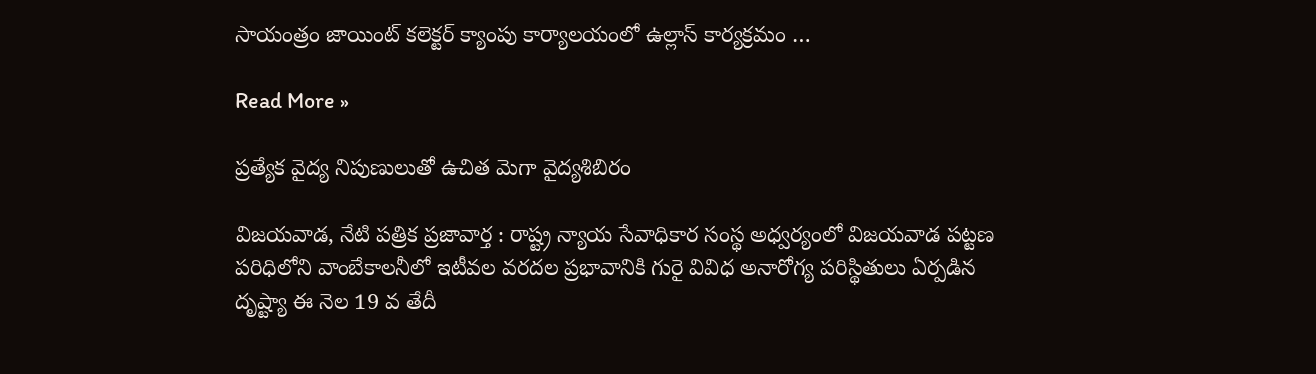సాయంత్రం జాయింట్ క‌లెక్ట‌ర్ క్యాంపు కార్యాల‌యంలో ఉల్లాస్ కార్య‌క్ర‌మం …

Read More »

ప్రత్యేక వైద్య నిపుణులుతో ఉచిత మెగా వైద్యశిబిరం

విజయవాడ, నేటి పత్రిక ప్రజావార్త : రాష్ట్ర న్యాయ సేవాధికార సంస్థ అధ్వర్యంలో విజయవాడ పట్టణ పరిధిలోని వాంబేకాలనీలో ఇటీవల వరదల ప్రభావానికి గురై వివిధ అనారోగ్య పరిస్థితులు ఏర్పడిన దృష్ట్యా ఈ నెల 19 వ తేదీ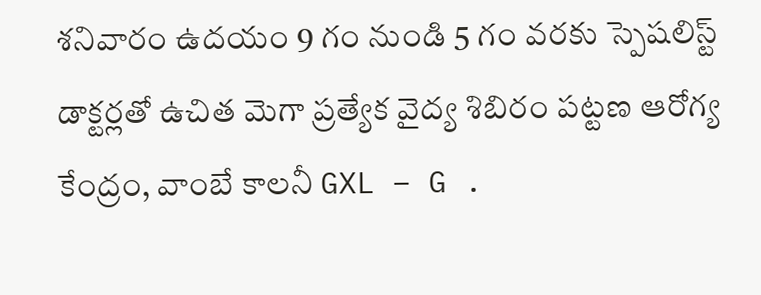శనివారం ఉదయం 9 గం నుండి 5 గం వరకు స్పెషలిస్ట్ డాక్టర్లతో ఉచిత మెగా ప్రత్యేక వైద్య శిబిరం పట్టణ ఆరోగ్య కేంద్రం, వాంబే కాలనీ GXL – G .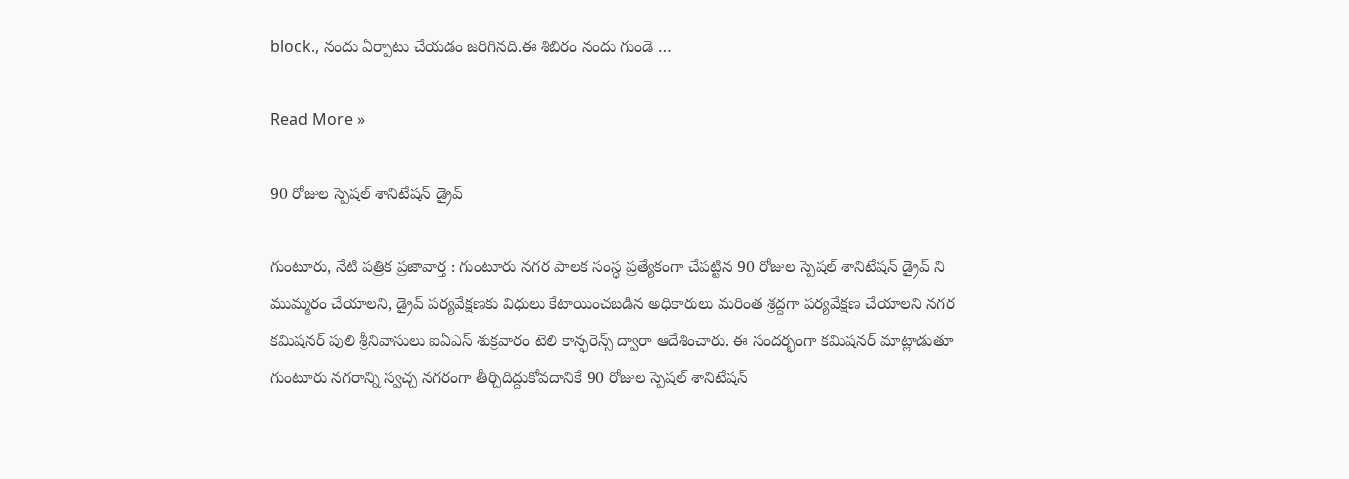block., నందు ఏర్పాటు చేయడం జరిగినది.ఈ శిబిరం నందు గుండె …

Read More »

90 రోజుల స్పెషల్ శానిటేషన్ డ్రైవ్

గుంటూరు, నేటి పత్రిక ప్రజావార్త : గుంటూరు నగర పాలక సంస్ధ ప్రత్యేకంగా చేపట్టిన 90 రోజుల స్పెషల్ శానిటేషన్ డ్రైవ్ ని ముమ్మరం చేయాలని, డ్రైవ్ పర్యవేక్షణకు విధులు కేటాయించబడిన అధికారులు మరింత శ్రద్దగా పర్యవేక్షణ చేయాలని నగర కమిషనర్ పులి శ్రీనివాసులు ఐఏఎస్ శుక్రవారం టెలి కాన్ఫరెన్స్ ద్వారా ఆదేశించారు. ఈ సందర్భంగా కమిషనర్ మాట్లాడుతూ గుంటూరు నగరాన్ని స్వచ్చ నగరంగా తీర్చిదిద్దుకోవదానికే 90 రోజుల స్పెషల్ శానిటేషన్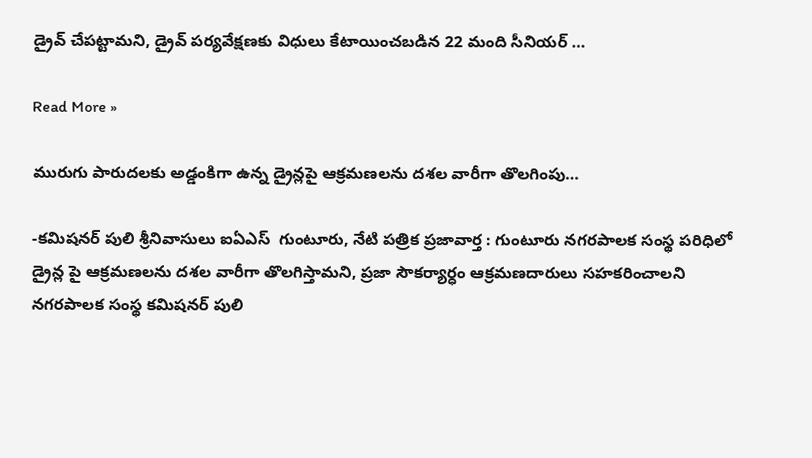డ్రైవ్ చేపట్టామని, డ్రైవ్ పర్యవేక్షణకు విధులు కేటాయించబడిన 22 మంది సీనియర్ …

Read More »

మురుగు పారుదలకు అడ్డంకిగా ఉన్న డ్రైన్లపై ఆక్రమణలను దశల వారీగా తొలగింపు…

-కమిషనర్ పులి శ్రీనివాసులు ఐఏఎస్  గుంటూరు, నేటి పత్రిక ప్రజావార్త : గుంటూరు నగరపాలక సంస్థ పరిధిలో డ్రైన్ల పై ఆక్రమణలను దశల వారీగా తొలగిస్తామని, ప్రజా సౌకర్యార్ధం ఆక్రమణదారులు సహకరించాలని నగరపాలక సంస్థ కమిషనర్ పులి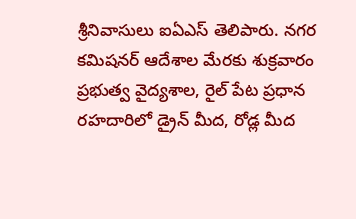శ్రీనివాసులు ఐఏఎస్ తెలిపారు. నగర కమిషనర్ ఆదేశాల మేరకు శుక్రవారం ప్రభుత్వ వైద్యశాల, రైల్ పేట ప్రధాన రహదారిలో డ్రైన్ మీద, రోడ్ల మీద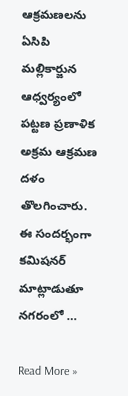ఆక్రమణలను ఏసిపి మల్లికార్జున ఆధ్వర్యంలో పట్టణ ప్రణాళిక అక్రమ ఆక్రమణ దళం తొలగించారు. ఈ సందర్భంగా కమిషనర్ మాట్లాడుతూ నగరంలో …

Read More »